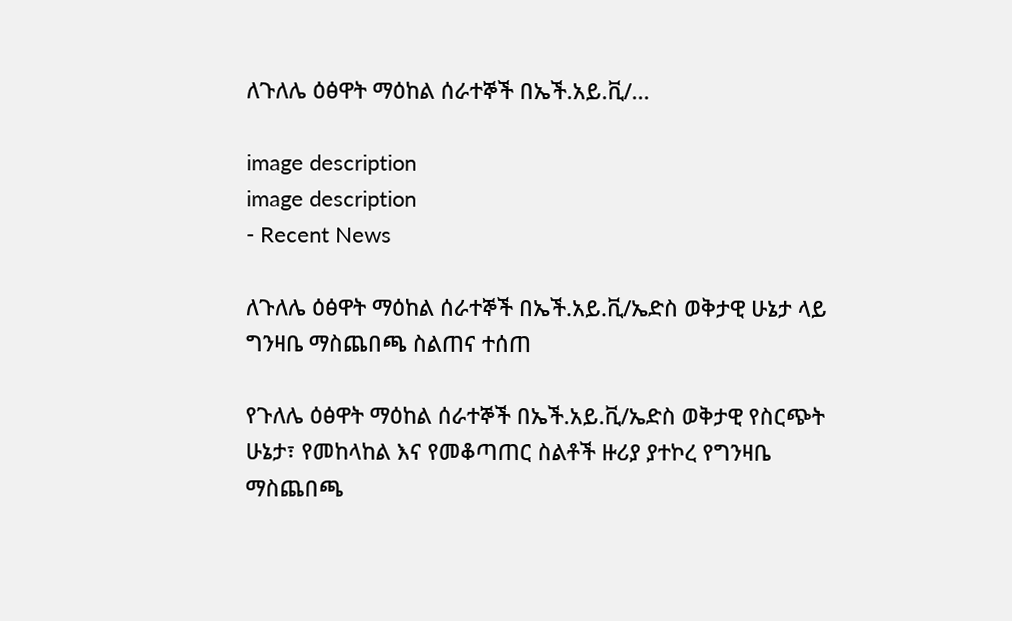ለጉለሌ ዕፅዋት ማዕከል ሰራተኞች በኤች.አይ.ቪ/...

image description
image description
- Recent News

ለጉለሌ ዕፅዋት ማዕከል ሰራተኞች በኤች.አይ.ቪ/ኤድስ ወቅታዊ ሁኔታ ላይ ግንዛቤ ማስጨበጫ ስልጠና ተሰጠ

የጉለሌ ዕፅዋት ማዕከል ሰራተኞች በኤች.አይ.ቪ/ኤድስ ወቅታዊ የስርጭት ሁኔታ፣ የመከላከል እና የመቆጣጠር ስልቶች ዙሪያ ያተኮረ የግንዛቤ ማስጨበጫ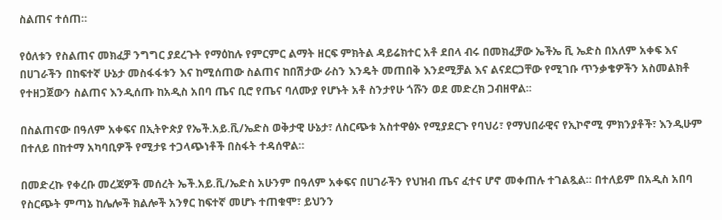ስልጠና ተሰጠ።

የዕለቱን የስልጠና መክፈቻ ንግግር ያደረጉት የማዕከሉ የምርምር ልማት ዘርፍ ምክትል ዳይሬክተር አቶ ደበላ ብሩ በመክፈቻው ኤችኤ ቪ ኤድስ በአለም አቀፍ እና በሀገራችን በከፍተኛ ሁኔታ መስፋፋቱን እና ከሚሰጠው ስልጠና ከበሽታው ራስን እንዴት መጠበቅ እንደሚቻል እና ልናደርጋቸው የሚገቡ ጥንቃቄዎችን አስመልክቶ የተዘጋጀውን ስልጠና እንዲሰጡ ከአዲስ አበባ ጤና ቢሮ የጤና ባለሙያ የሆኑት አቶ ስንታየሁ ጎሹን ወደ መድረክ ጋብዘዋል፡፡

በስልጠናው በዓለም አቀፍና በኢትዮጵያ የኤች.አይ.ቪ/ኤድስ ወቅታዊ ሁኔታ፣ ለስርጭቱ አስተዋፅኦ የሚያደርጉ የባህሪ፣ የማህበራዊና የኢኮኖሚ ምክንያቶች፣ እንዲሁም በተለይ በከተማ አካባቢዎች የሚታዩ ተጋላጭነቶች በስፋት ተዳሰዋል።

በመድረኩ የቀረቡ መረጃዎች መሰረት ኤች.አይ.ቪ/ኤድስ አሁንም በዓለም አቀፍና በሀገራችን የህዝብ ጤና ፈተና ሆኖ መቀጠሉ ተገልጿል። በተለይም በአዲስ አበባ የስርጭት ምጣኔ ከሌሎች ክልሎች አንፃር ከፍተኛ መሆኑ ተጠቁሞ፣ ይህንን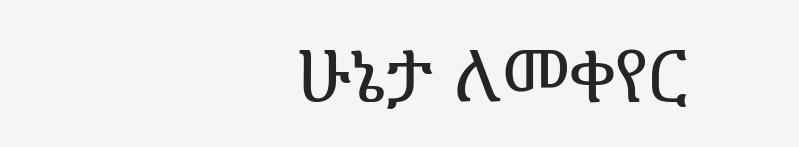ሁኔታ ለመቀየር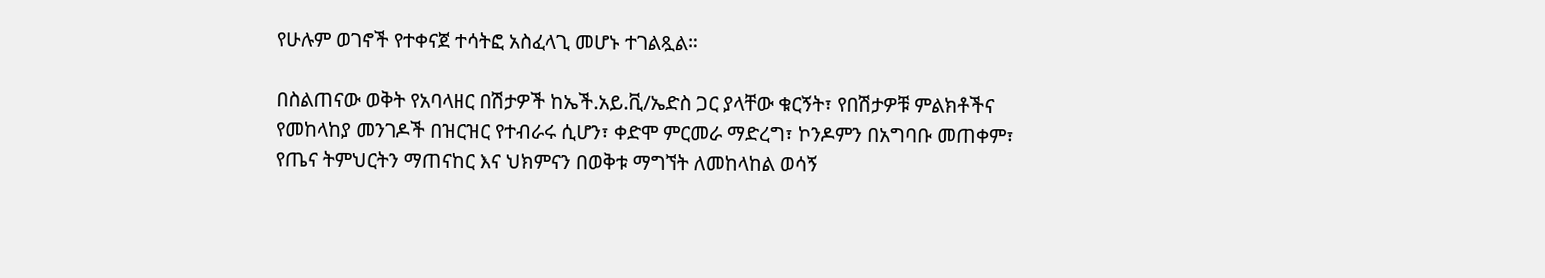የሁሉም ወገኖች የተቀናጀ ተሳትፎ አስፈላጊ መሆኑ ተገልጿል።

በስልጠናው ወቅት የአባላዘር በሽታዎች ከኤች.አይ.ቪ/ኤድስ ጋር ያላቸው ቁርኝት፣ የበሽታዎቹ ምልክቶችና የመከላከያ መንገዶች በዝርዝር የተብራሩ ሲሆን፣ ቀድሞ ምርመራ ማድረግ፣ ኮንዶምን በአግባቡ መጠቀም፣ የጤና ትምህርትን ማጠናከር እና ህክምናን በወቅቱ ማግኘት ለመከላከል ወሳኝ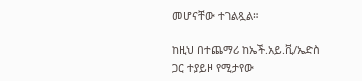መሆናቸው ተገልጿል።

ከዚህ በተጨማሪ ከኤች.አይ.ቪ/ኤድስ ጋር ተያይዞ የሚታየው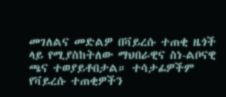መገለልና መድልዎ በቫይረሱ ተጠቂ ዜጎች ላይ የሚያስከትለው ማህበራዊና ስነ-ልቦናዊ ጫና ተወያይቶበታል። ተሳታፊዎችም የቫይረሱ ተጠቂዎችን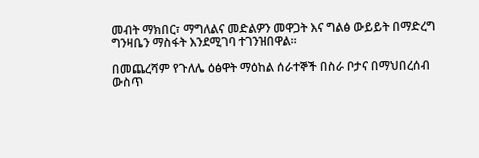መብት ማክበር፣ ማግለልና መድልዎን መዋጋት እና ግልፅ ውይይት በማድረግ ግንዛቤን ማስፋት እንደሚገባ ተገንዝበዋል።

በመጨረሻም የጉለሌ ዕፅዋት ማዕከል ሰራተኞች በስራ ቦታና በማህበረሰብ ውስጥ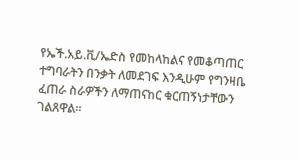የኤች.አይ.ቪ/ኤድስ የመከላከልና የመቆጣጠር ተግባራትን በንቃት ለመደገፍ እንዲሁም የግንዛቤ ፈጠራ ስራዎችን ለማጠናከር ቁርጠኝነታቸውን ገልጸዋል።